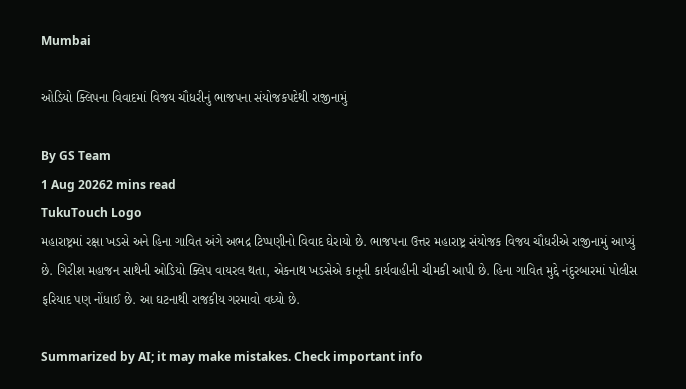Mumbai

ઓડિયો ક્લિપના વિવાદમાં વિજય ચૌધરીનું ભાજપના સંયોજકપદેથી રાજીનામું

By GS Team
1 Aug 20262 mins read
TukuTouch Logo
મહારાષ્ટ્રમાં રક્ષા ખડસે અને હિના ગાવિત અંગે અભદ્ર ટિપ્પણીનો વિવાદ ઘેરાયો છે. ભાજપના ઉત્તર મહારાષ્ટ્ર સંયોજક વિજય ચૌધરીએ રાજીનામું આપ્યું છે. ગિરીશ મહાજન સાથેની ઓડિયો ક્લિપ વાયરલ થતા, એકનાથ ખડસેએ કાનૂની કાર્યવાહીની ચીમકી આપી છે. હિના ગાવિત મુદ્દે નંદુરબારમાં પોલીસ ફરિયાદ પણ નોંધાઈ છે. આ ઘટનાથી રાજકીય ગરમાવો વધ્યો છે.

Summarized by AI; it may make mistakes. Check important info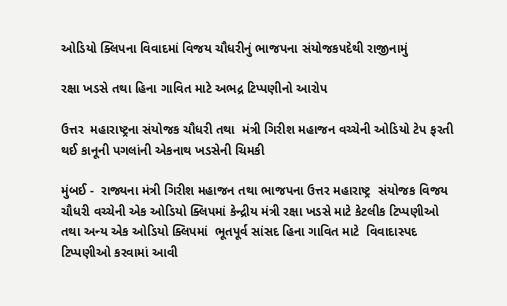ઓડિયો ક્લિપના વિવાદમાં વિજય ચૌધરીનું ભાજપના સંયોજકપદેથી રાજીનામું

રક્ષા ખડસે તથા હિના ગાવિત માટે અભદ્ર ટિપ્પણીનો આરોપ

ઉત્તર  મહારાષ્ટ્રના સંયોજક ચૌધરી તથા  મંત્રી ગિરીશ મહાજન વચ્ચેની ઓડિયો ટેપ ફરતી થઈ કાનૂની પગલાંની એકનાથ ખડસેની ચિમકી

મુંબઈ -  રાજ્યના મંત્રી ગિરીશ મહાજન તથા ભાજપના ઉત્તર મહારાષ્ટ્ર  સંયોજક વિજય ચૌધરી વચ્ચેની એક ઓડિયો ક્લિપમાં કેન્દ્રીય મંત્રી રક્ષા ખડસે માટે કેટલીક ટિપ્પણીઓ   તથા અન્ય એક ઓડિયો ક્લિપમાં  ભૂતપૂર્વ સાંસદ હિના ગાવિત માટે  વિવાદાસ્પદ ટિપ્પણીઓ કરવામાં આવી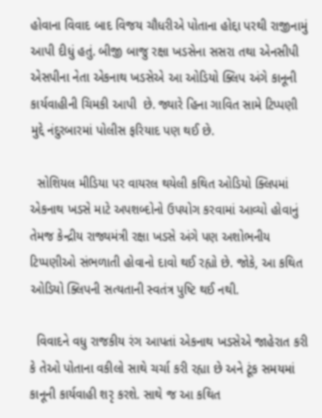હોવાના વિવાદ બાદ વિજય ચૌધરીએ પોતાના હોદ્દા પરથી રાજીનામું આપી દીધું હતું. બીજી બાજુ રક્ષા ખડસેના સસરા તથા એનસીપી એસપીના નેતા એકનાથ ખડસેએ આ ઓડિયો ક્લિપ અંગે કાનૂની કાર્યવાહીની ચિમકી આપી  છે. જ્યારે હિના ગાવિત સામે ટિપ્પણી મુદ્દે નંદુરબારમાં પોલીસ ફરિયાદ પણ થઈ છે.

  સોશિયલ મીડિયા પર વાયરલ થયેલી કથિત ઓડિયો ક્લિપમાં એકનાથ ખડસે માટે અપશબ્દોનો ઉપયોગ કરવામાં આવ્યો હોવાનું તેમજ કેન્દ્રીય રાજ્યમંત્રી રક્ષા ખડસે અંગે પણ અશોભનીય ટિપ્પણીઓ સંભળાતી હોવાનો દાવો થઈ રહ્યો છે. જોકે, આ કથિત ઓડિયો ક્લિપની સત્યતાની સ્વતંત્ર પુષ્ટિ થઈ નથી.

  વિવાદને વધુ રાજકીય રંગ આપતાં એકનાથ ખડસેએ જાહેરાત કરી કે તેઓ પોતાના વકીલો સાથે ચર્ચા કરી રહ્યા છે અને ટૂંક સમયમાં કાનૂની કાર્યવાહી શરૃ કરશે. સાથે જ આ કથિત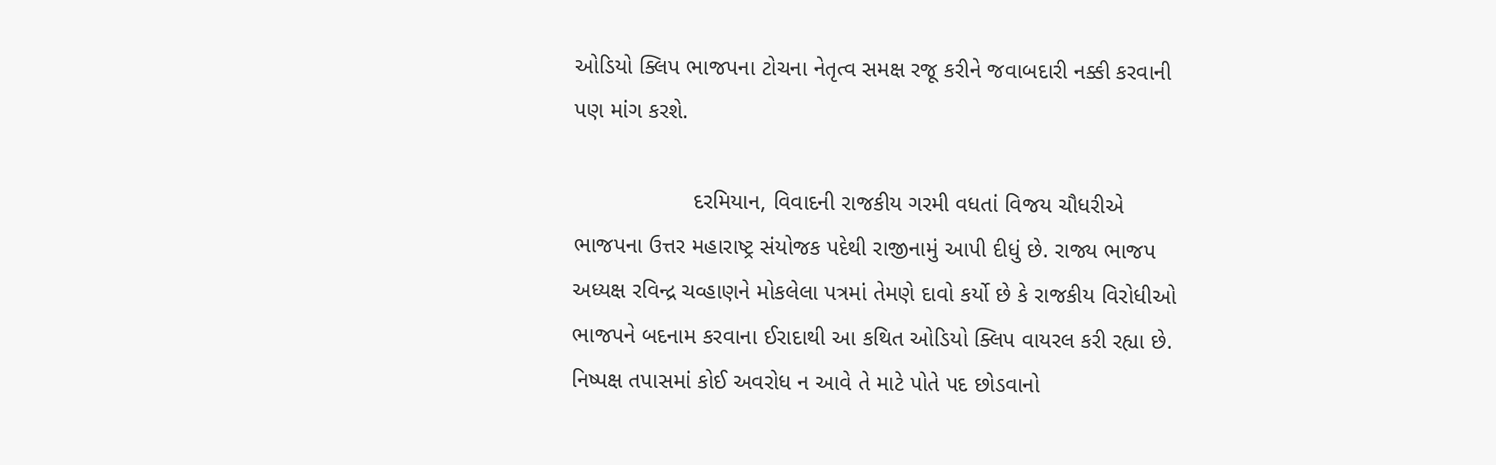ઓડિયો ક્લિપ ભાજપના ટોચના નેતૃત્વ સમક્ષ રજૂ કરીને જવાબદારી નક્કી કરવાની પણ માંગ કરશે.

                   દરમિયાન, વિવાદની રાજકીય ગરમી વધતાં વિજય ચૌધરીએ ભાજપના ઉત્તર મહારાષ્ટ્ર સંયોજક પદેથી રાજીનામું આપી દીધું છે. રાજ્ય ભાજપ અધ્યક્ષ રવિન્દ્ર ચવ્હાણને મોકલેલા પત્રમાં તેમણે દાવો કર્યો છે કે રાજકીય વિરોધીઓ ભાજપને બદનામ કરવાના ઈરાદાથી આ કથિત ઓડિયો ક્લિપ વાયરલ કરી રહ્યા છે. નિષ્પક્ષ તપાસમાં કોઈ અવરોધ ન આવે તે માટે પોતે પદ છોડવાનો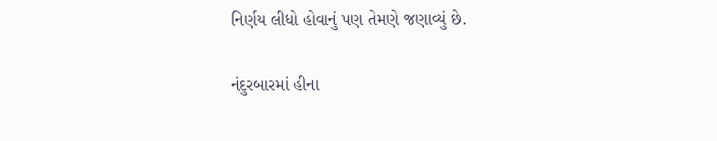નિર્ણય લીધો હોવાનું પણ તેમણે જણાવ્યું છે.

નંદુરબારમાં હીના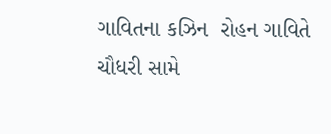ગાવિતના કઝિન  રોહન ગાવિતે   ચૌધરી સામે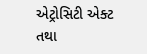એટ્રોસિટી એક્ટ તથા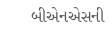બીએનએસની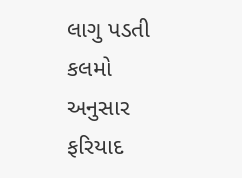લાગુ પડતી કલમો અનુસાર ફરિયાદ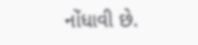નોંધાવી છે.